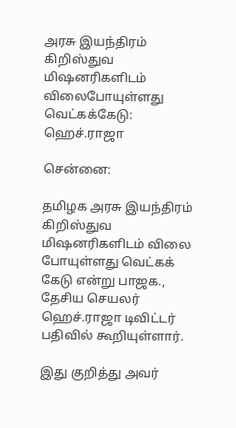அரசு இயந்திரம் கிறிஸ்துவ மிஷனரிகளிடம் விலைபோயுள்ளது வெட்கக்கேடு: ஹெச்.ராஜா

சென்னை:

தமிழக அரசு இயந்திரம் கிறிஸ்துவ மிஷனரிகளிடம் விலை போயுள்ளது வெட்கக் கேடு என்று பாஜக., தேசிய செயலர் ஹெச்.ராஜா டிவிட்டர் பதிவில் கூறியுள்ளார்.

இது குறித்து அவர்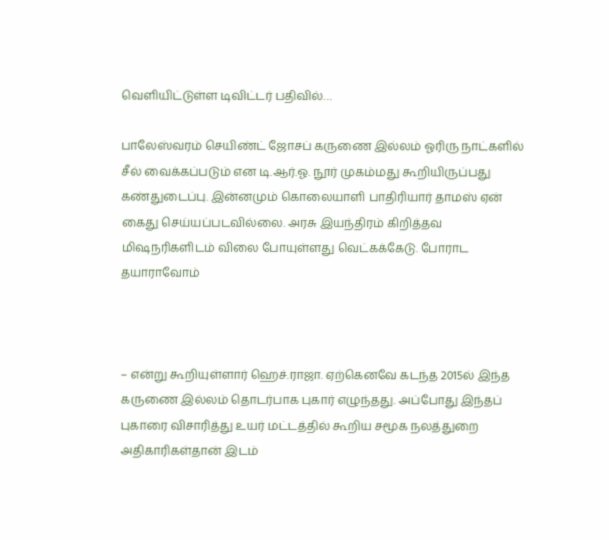வெளியிட்டுள்ள டிவிட்டர் பதிவில்…

பாலேஸ்வரம் செயிண்ட் ஜோசப் கருணை இல்லம் ஓரிரு நாட்களில் சீல் வைக்கப்படும் என டி.ஆர்.ஓ. நூர் முகம்மது கூறியிருப்பது கண்துடைப்பு. இன்னமும் கொலையாளி பாதிரியார் தாமஸ் ஏன் கைது செய்யப்படவில்லை. அரசு இயந்திரம் கிறித்தவ மிஷநரிகளிடம் விலை போயுள்ளது வெட்கக்கேடு. போராட தயாராவோம்



– என்று கூறியுள்ளார் ஹெச்.ராஜா. ஏற்கெனவே கடந்த 2015ல் இந்த கருணை இல்லம் தொடர்பாக புகார் எழுந்தது. அப்போது இந்தப் புகாரை விசாரித்து உயர் மட்டத்தில் கூறிய சமூக நலத்துறை அதிகாரிகள்தான் இடம்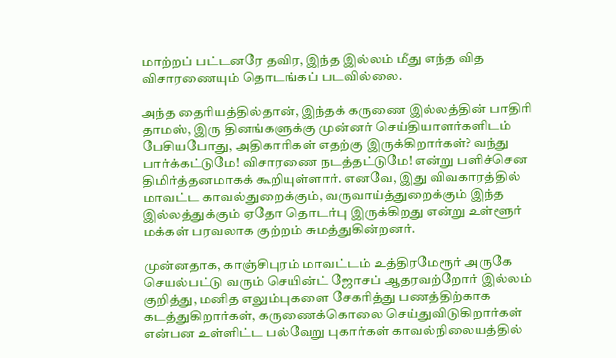மாற்றப் பட்டனரே தவிர, இந்த இல்லம் மீது எந்த வித விசாரணையும் தொடங்கப் படவில்லை.

அந்த தைரியத்தில்தான், இந்தக் கருணை இல்லத்தின் பாதிரி தாமஸ், இரு தினங்களுக்கு முன்னர் செய்தியாளர்களிடம் பேசியபோது, அதிகாரிகள் எதற்கு இருக்கிறார்கள்? வந்து பார்க்கட்டுமே! விசாரணை நடத்தட்டுமே! என்று பளிச்சென திமிர்த்தனமாகக் கூறியுள்ளார். எனவே, இது விவகாரத்தில் மாவட்ட காவல்துறைக்கும், வருவாய்த்துறைக்கும் இந்த இல்லத்துக்கும் ஏதோ தொடர்பு இருக்கிறது என்று உள்ளூர் மக்கள் பரவலாக குற்றம் சுமத்துகின்றனர்.

முன்னதாக, காஞ்சிபுரம் மாவட்டம் உத்திரமேரூர் அருகே செயல்பட்டு வரும் செயின்ட் ஜோசப் ஆதரவற்றோர் இல்லம் குறித்து, மனித எலும்புகளை சேகரித்து பணத்திற்காக கடத்துகிறார்கள், கருணைக்கொலை செய்துவிடுகிறார்கள் என்பன உள்ளிட்ட பல்வேறு புகார்கள் காவல்நிலையத்தில்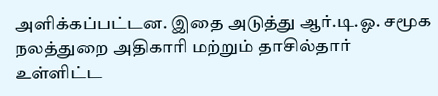அளிக்கப்பட்டன. இதை அடுத்து ஆர்.டி.ஓ. சமூக நலத்துறை அதிகாரி மற்றும் தாசில்தார் உள்ளிட்ட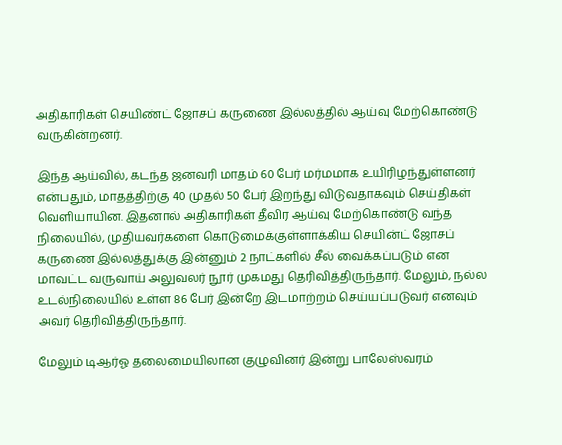அதிகாரிகள் செயிண்ட் ஜோசப் கருணை இல்லத்தில் ஆய்வு மேற்கொண்டு வருகின்றனர்.

இந்த ஆய்வில், கடந்த ஜனவரி மாதம் 60 பேர் மர்மமாக உயிரிழந்துள்ளனர் என்பதும், மாதத்திற்கு 40 முதல் 50 பேர் இறந்து விடுவதாகவும் செய்திகள் வெளியாயின. இதனால் அதிகாரிகள் தீவிர ஆய்வு மேற்கொண்டு வந்த நிலையில், முதியவர்களை கொடுமைக்குள்ளாக்கிய செயின்ட் ஜோசப் கருணை இல்லத்துக்கு இன்னும் 2 நாட்களில் சீல் வைக்கப்படும் என மாவட்ட வருவாய் அலுவலர் நூர் முகமது தெரிவித்திருந்தார். மேலும், நல்ல உடல்நிலையில் உள்ள 86 பேர் இன்றே இடமாற்றம் செய்யப்படுவர் எனவும் அவர் தெரிவித்திருந்தார்.

மேலும் டிஆர்ஓ தலைமையிலான குழுவினர் இன்று பாலேஸ்வரம்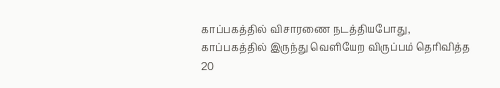காப்பகத்தில் விசாரணை நடத்தியபோது, காப்பகத்தில் இருந்து வெளியேற விருப்பம் தெரிவித்த 20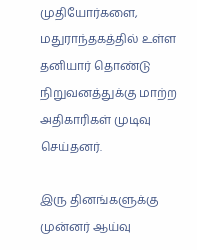முதியோர்களை, மதுராந்தகத்தில் உள்ள தனியார் தொண்டு நிறுவனத்துக்கு மாற்ற அதிகாரிகள் முடிவு செய்தனர்.

இரு தினங்களுக்கு முன்னர் ஆய்வு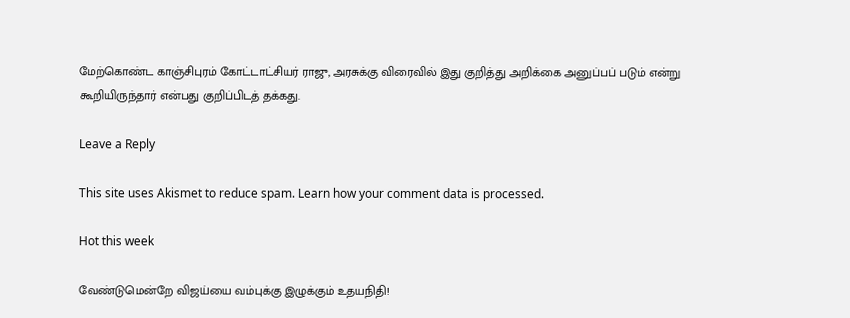மேற்கொண்ட காஞ்சிபுரம் கோட்டாட்சியர் ராஜு, அரசுக்கு விரைவில் இது குறித்து அறிக்கை அனுப்பப் படும் என்று கூறியிருந்தார் என்பது குறிப்பிடத் தக்கது.

Leave a Reply

This site uses Akismet to reduce spam. Learn how your comment data is processed.

Hot this week

வேண்டுமென்றே விஜய்யை வம்புக்கு இழுக்கும் உதயநிதி!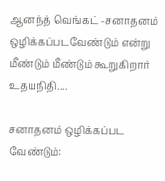ஆனந்த் வெங்கட் -சனாதனம் ஒழிக்கப்படவேண்டும் என்று மீண்டும் மீண்டும் கூறுகிறார் உதயநிதி....

சனாதனம் ஒழிக்கப்பட வேண்டும்: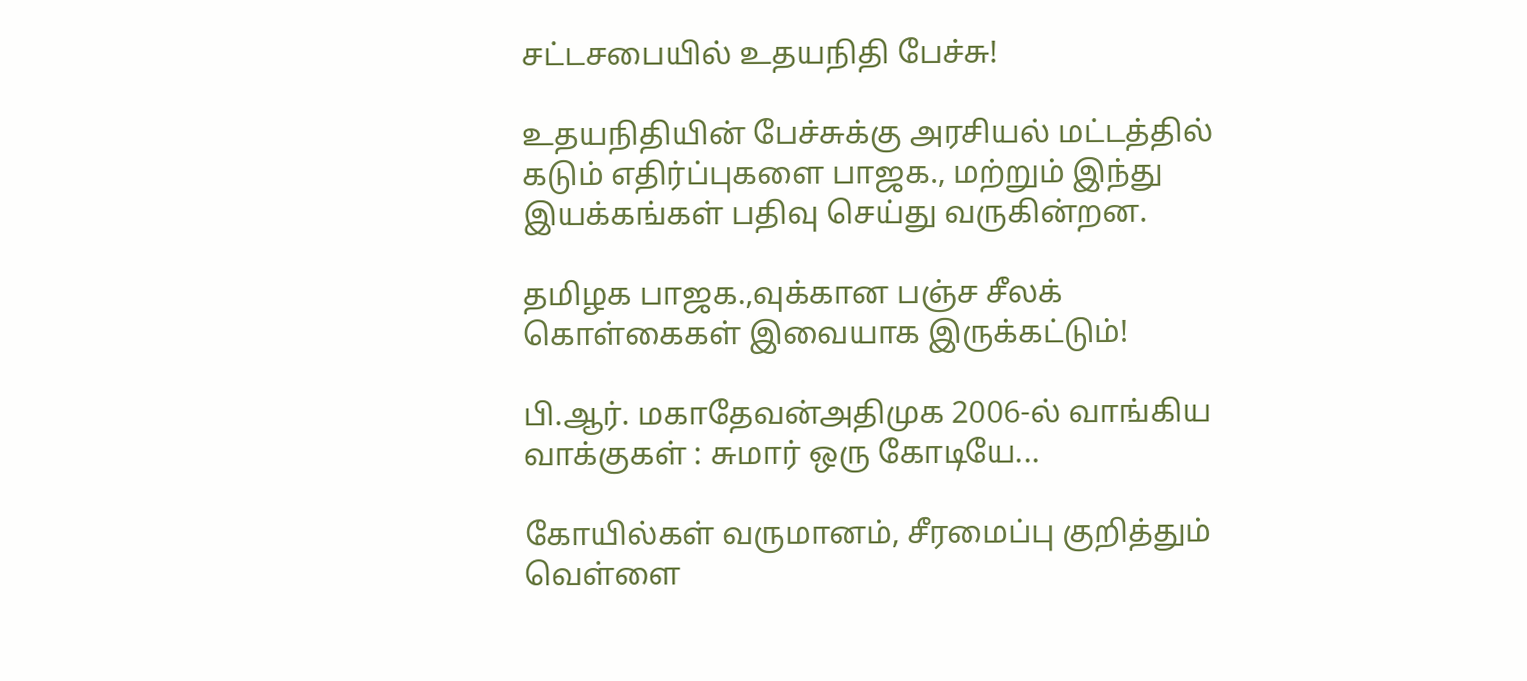சட்டசபையில் உதயநிதி பேச்சு!

உதயநிதியின் பேச்சுக்கு அரசியல் மட்டத்தில் கடும் எதிர்ப்புகளை பாஜக., மற்றும் இந்து இயக்கங்கள் பதிவு செய்து வருகின்றன.

தமிழக பாஜக.,வுக்கான பஞ்ச சீலக் கொள்கைகள் இவையாக இருக்கட்டும்!

பி.ஆர். மகாதேவன்அதிமுக 2006-ல் வாங்கிய வாக்குகள் : சுமார் ஒரு கோடியே...

கோயில்கள் வருமானம், சீரமைப்பு குறித்தும் வெள்ளை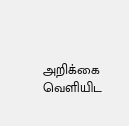அறிக்கை வெளியிட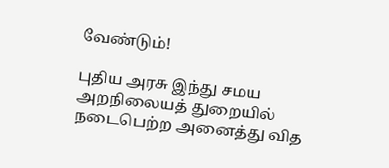வேண்டும்!

புதிய அரசு இந்து சமய அறநிலையத் துறையில் நடைபெற்ற அனைத்து வித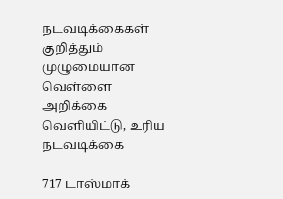நடவடிக்கைகள் குறித்தும் முழுமையான வெள்ளை அறிக்கை வெளியிட்டு, உரிய நடவடிக்கை

717 டாஸ்மாக்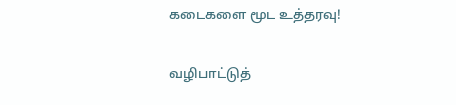கடைகளை மூட உத்தரவு!

வழிபாட்டுத்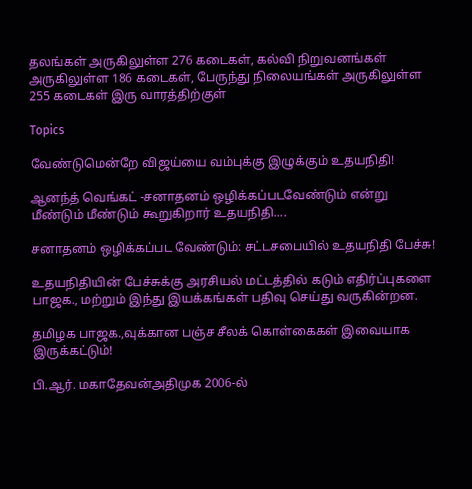தலங்கள் அருகிலுள்ள 276 கடைகள், கல்வி நிறுவனங்கள் அருகிலுள்ள 186 கடைகள், பேருந்து நிலையங்கள் அருகிலுள்ள 255 கடைகள் இரு வாரத்திற்குள்

Topics

வேண்டுமென்றே விஜய்யை வம்புக்கு இழுக்கும் உதயநிதி!

ஆனந்த் வெங்கட் -சனாதனம் ஒழிக்கப்படவேண்டும் என்று மீண்டும் மீண்டும் கூறுகிறார் உதயநிதி....

சனாதனம் ஒழிக்கப்பட வேண்டும்: சட்டசபையில் உதயநிதி பேச்சு!

உதயநிதியின் பேச்சுக்கு அரசியல் மட்டத்தில் கடும் எதிர்ப்புகளை பாஜக., மற்றும் இந்து இயக்கங்கள் பதிவு செய்து வருகின்றன.

தமிழக பாஜக.,வுக்கான பஞ்ச சீலக் கொள்கைகள் இவையாக இருக்கட்டும்!

பி.ஆர். மகாதேவன்அதிமுக 2006-ல்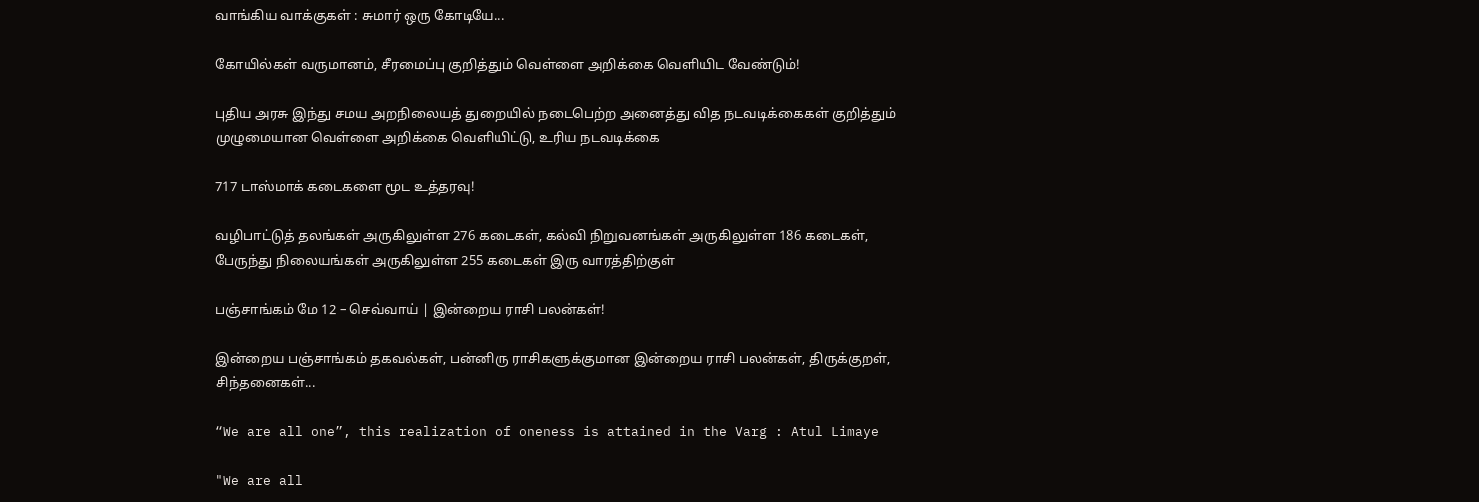வாங்கிய வாக்குகள் : சுமார் ஒரு கோடியே...

கோயில்கள் வருமானம், சீரமைப்பு குறித்தும் வெள்ளை அறிக்கை வெளியிட வேண்டும்!

புதிய அரசு இந்து சமய அறநிலையத் துறையில் நடைபெற்ற அனைத்து வித நடவடிக்கைகள் குறித்தும் முழுமையான வெள்ளை அறிக்கை வெளியிட்டு, உரிய நடவடிக்கை

717 டாஸ்மாக் கடைகளை மூட உத்தரவு!

வழிபாட்டுத் தலங்கள் அருகிலுள்ள 276 கடைகள், கல்வி நிறுவனங்கள் அருகிலுள்ள 186 கடைகள், பேருந்து நிலையங்கள் அருகிலுள்ள 255 கடைகள் இரு வாரத்திற்குள்

பஞ்சாங்கம் மே 12 – செவ்வாய் | இன்றைய ராசி பலன்கள்!

இன்றைய பஞ்சாங்கம் தகவல்கள், பன்னிரு ராசிகளுக்குமான இன்றைய ராசி பலன்கள், திருக்குறள், சிந்தனைகள்...

“We are all one”, this realization of oneness is attained in the Varg : Atul Limaye

"We are all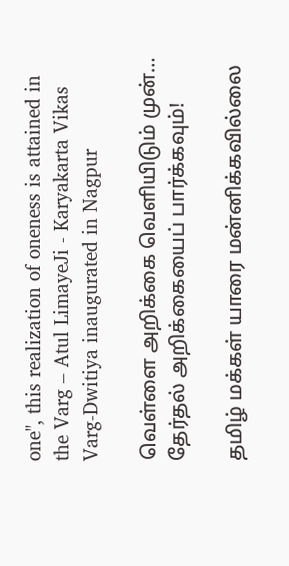one", this realization of oneness is attained in the Varg – Atul LimayeJi - Karyakarta Vikas Varg-Dwitiya inaugurated in Nagpur

வெள்ளை அறிக்கை வெளியிடும் முன்… தேர்தல் அறிக்கையைப் பார்க்கவும்!

தமிழ் மக்கள் யாரை மன்னிக்கவில்லை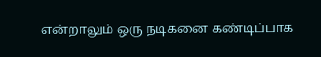என்றாலும் ஒரு நடிகனை கண்டிப்பாக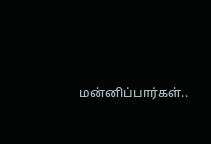மன்னிப்பார்கள்..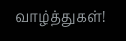வாழ்த்துகள்!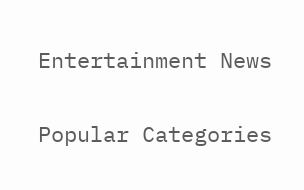Entertainment News

Popular Categories